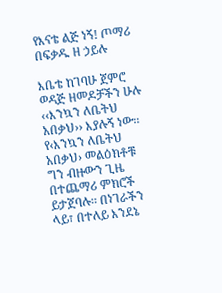የእናቴ ልጅ ነኝ! ጦማሪ በፍቃዱ ዘ ኃይሉ

እቤቴ ከገባሁ ጀምሮ ወዳጅ ዘመዶቻችን ሁሉ ‹‹እንኳን ለቤትህ አበቃህ›› እያሉኝ ነው፡፡ የ‹እንኳን ለቤትህ አበቃህ› መልዕክቶቹ ግን ብዙውን ጊዜ በተጨማሪ ምክሮች ይታጀባሉ፡፡ በነገራችን ላይ፣ በተለይ እንደኔ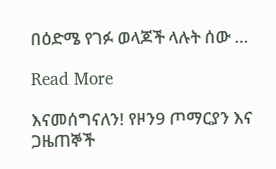በዕድሜ የገፉ ወላጆች ላሉት ሰው …

Read More

እናመሰግናለን! የዞን9 ጦማርያን እና ጋዜጠኞች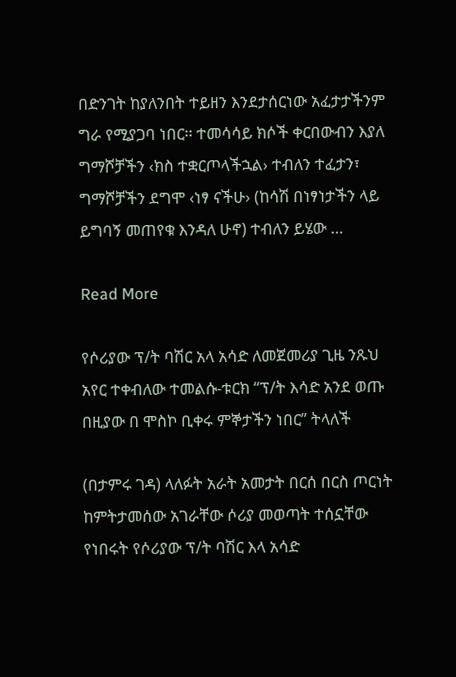በድንገት ከያለንበት ተይዘን እንደታሰርነው አፈታታችንም ግራ የሚያጋባ ነበር፡፡ ተመሳሳይ ክሶች ቀርበውብን እያለ ግማሾቻችን ‹ክስ ተቋርጦላችኋል› ተብለን ተፈታን፣ ግማሾቻችን ደግሞ ‹ነፃ ናችሁ› (ከሳሽ በነፃነታችን ላይ ይግባኝ መጠየቁ እንዳለ ሁኖ) ተብለን ይሄው …

Read More

የሶሪያው ፕ/ት ባሽር አላ አሳድ ለመጀመሪያ ጊዜ ንጹህ አየር ተቀብለው ተመልሱ-ቱርክ “ፕ/ት እሳድ አንደ ወጡ በዚያው በ ሞስኮ ቢቀሩ ምኞታችን ነበር” ትላለች

(በታምሩ ገዳ) ላለፉት አራት አመታት በርሰ በርስ ጦርነት ከምትታመሰው አገራቸው ሶሪያ መወጣት ተሰኗቸው የነበሩት የሶሪያው ፕ/ት ባሽር እላ አሳድ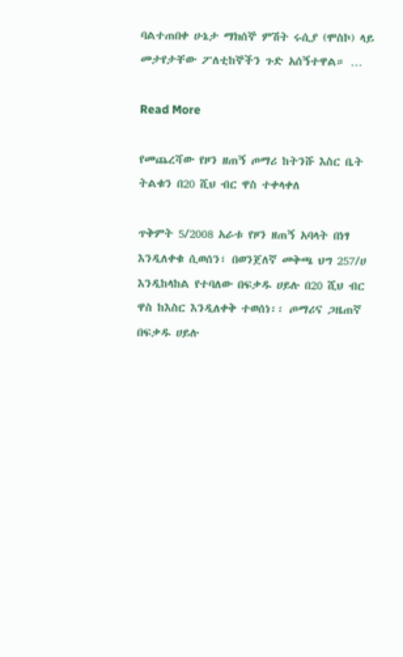ባልተጠበቀ ሁኔታ ማክሰኞ ምሽት ሩሲያ (ሞስኮ) ላይ መታየታቸው ፖለቲከኞችን ጉድ አሰኝተዋል። …

Read More

የመጨረሻው የዞን ዘጠኝ ጦማሪ ከትንሹ እስር ቤት ትልቁን በ20 ሺህ ብር ዋስ ተቀላቀለ

ጥቅምት 5/2008 አራቱ የዞን ዘጠኝ አባላት በነፃ እንዲለቀቁ ሲወሰን፣ በወንጀለኛ መቅጫ ህግ 257/ሀ እንዲከላከል የተባለው በፍቃዱ ሀይሉ በ20 ሺህ ብር ዋስ ከእስር እንዲለቀቅ ተወሰነ፡፡ ጦማሪና ጋዜጠኛ በፍቃዱ ሀይሉ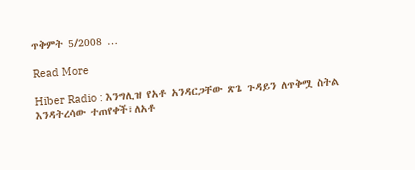ጥቅምት 5/2008 …

Read More

Hiber Radio : እንግሊዝ የአቶ አንዳርጋቸው ጽጌ ጉዳይን ለጥቅሟ ስትል እንዳትረሳው ተጠየቀች፣ለአቶ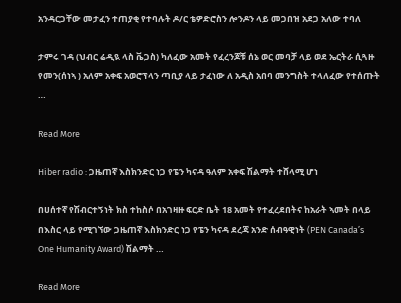አንዳርጋቸው መታፈን ተጠያቂ የተባሉት ዶ/ር ቴዎድሮስን ሎንዶን ላይ መጋበዝ አደጋ አለው ተባለ

ታምሩ ገዳ (ህብር ሬዲዪ ላስ ቬጋስ) ካለፈው አመት የፈረንጆቹ ሰኔ ወር መባቻ ላይ ወደ ኤርትራ ሲጓዙ የመን(ሰነኣ ) አለም አቀፍ አወሮፕላን ጣቢያ ላይ ታፈነው ለ አዲስ አበባ መንግስት ተላለፈው የተሰጡት …

Read More

Hiber radio : ጋዜጠኛ እስክንድር ነጋ የፔን ካናዳ ዓለም አቀፍ ሽልማት ተሸላሚ ሆነ

በሀሰተኛ የሽብርተኝነት ክስ ተከስሶ በአገዛዙ ፍርድ ቤት 18 አመት የተፈረደበትና ከአራት ኣመት በላይ በእስር ላይ የሚገኘው ጋዜጠኛ እስክንድር ነጋ የፔን ካናዳ ደረጃ አንድ ሰብዓዊነት (PEN Canada’s One Humanity Award) ሽልማት …

Read More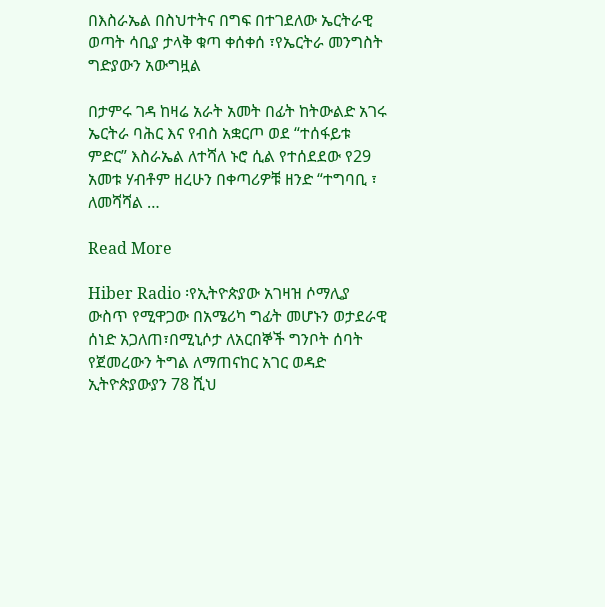በእስራኤል በስህተትና በግፍ በተገደለው ኤርትራዊ ወጣት ሳቢያ ታላቅ ቁጣ ቀሰቀሰ ፣የኤርትራ መንግስት ግድያውን አውግዟል

በታምሩ ገዳ ከዛሬ አራት አመት በፊት ከትውልድ አገሩ ኤርትራ ባሕር እና የብስ አቋርጦ ወደ “ተሰፋይቱ ምድር” እስራኤል ለተሻለ ኑሮ ሲል የተሰደደው የ29 አመቱ ሃብቶም ዘረሁን በቀጣሪዎቹ ዘንድ “ተግባቢ ፣ ለመሻሻል …

Read More

Hiber Radio ፡የኢትዮጵያው አገዛዝ ሶማሊያ ውስጥ የሚዋጋው በአሜሪካ ግፊት መሆኑን ወታደራዊ ሰነድ አጋለጠ፣በሚኒሶታ ለአርበኞች ግንቦት ሰባት የጀመረውን ትግል ለማጠናከር አገር ወዳድ ኢትዮጵያውያን 78 ሺህ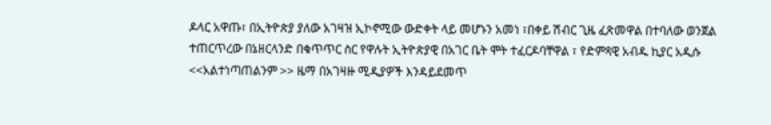ዶላር አዋጡ፣ በኢትዮጵያ ያለው አገዛዝ ኢኮኖሚው ውድቀት ላይ መሆኑን አመነ ፣በቀይ ሽብር ጊዜ ፈጽመዋል በተባለው ወንጀል ተጠርጥረው በኔዘርላንድ በቁጥጥር ስር የዋሉት ኢትዮጵያዊ በአገር ቤት ሞት ተፈርዶባቸዋል ፣ የድምጻዊ አብዱ ኪያር አዲሱ <<አልተነጣጠልንም >> ዜማ በአገዛዙ ሚዲያዎች እንዳይደመጥ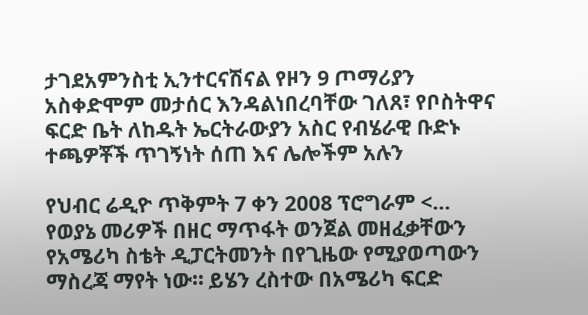ታገደአምንስቲ ኢንተርናሽናል የዞን 9 ጦማሪያን አስቀድሞም መታሰር እንዳልነበረባቸው ገለጸ፣ የቦስትዋና ፍርድ ቤት ለከዱት ኤርትራውያን አስር የብሄራዊ ቡድኑ ተጫዎቾች ጥገኝነት ሰጠ እና ሌሎችም አሉን

የህብር ሬዲዮ ጥቅምት 7 ቀን 2008 ፕሮግራም <… የወያኔ መሪዎች በዘር ማጥፋት ወንጀል መዘፈቃቸውን የአሜሪካ ስቴት ዲፓርትመንት በየጊዜው የሚያወጣውን ማስረጃ ማየት ነው። ይሄን ረስተው በአሜሪካ ፍርድ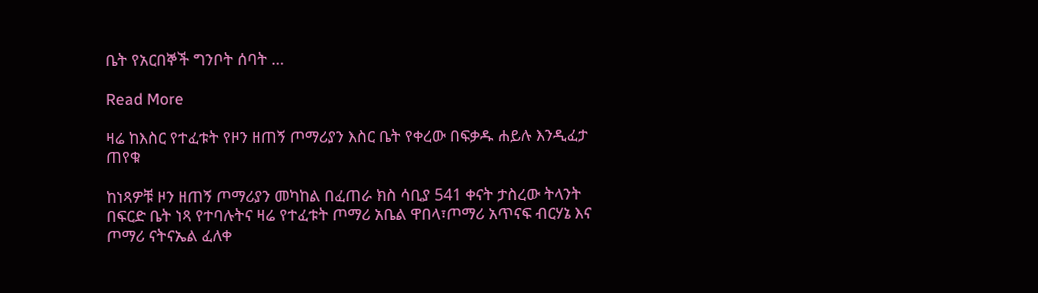ቤት የአርበኞች ግንቦት ሰባት …

Read More

ዛሬ ከእስር የተፈቱት የዞን ዘጠኝ ጦማሪያን እስር ቤት የቀረው በፍቃዱ ሐይሉ እንዲፈታ ጠየቁ

ከነጻዎቹ ዞን ዘጠኝ ጦማሪያን መካከል በፈጠራ ክስ ሳቢያ 541 ቀናት ታስረው ትላንት በፍርድ ቤት ነጻ የተባሉትና ዛሬ የተፈቱት ጦማሪ አቤል ዋበላ፣ጦማሪ አጥናፍ ብርሃኔ እና ጦማሪ ናትናኤል ፈለቀ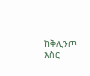ከቅሊንጦ እስር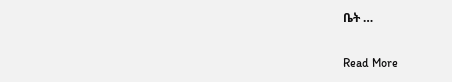ቤት …

Read More